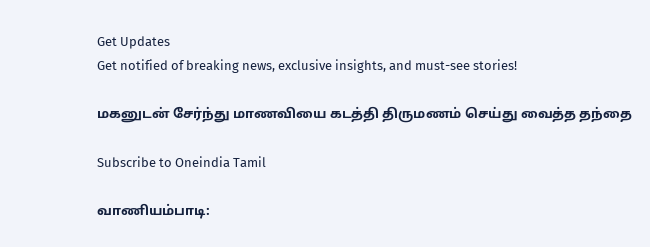Get Updates
Get notified of breaking news, exclusive insights, and must-see stories!

மகனுடன் சேர்ந்து மாணவியை கடத்தி திருமணம் செய்து வைத்த தந்தை

Subscribe to Oneindia Tamil

வாணியம்பாடி: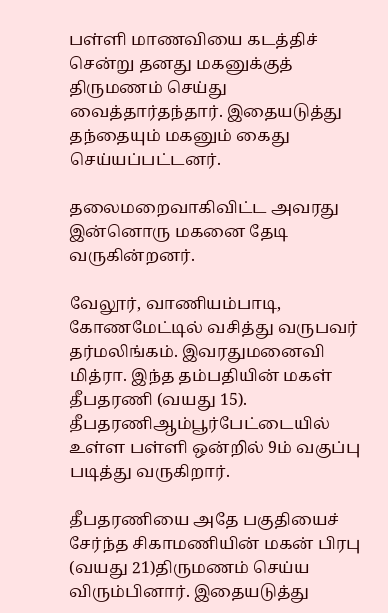பள்ளி மாணவியை கடத்திச் சென்று தனது மகனுக்குத் திருமணம் செய்து வைத்தார்தந்தார். இதையடுத்து தந்தையும் மகனும் கைது செய்யப்பட்டனர்.

தலைமறைவாகிவிட்ட அவரது இன்னொரு மகனை தேடி வருகின்றனர்.

வேலூர், வாணியம்பாடி, கோணமேட்டில் வசித்து வருபவர் தர்மலிங்கம். இவரதுமனைவி மித்ரா. இந்த தம்பதியின் மகள் தீபதரணி (வயது 15). தீபதரணிஆம்பூர்பேட்டையில் உள்ள பள்ளி ஒன்றில் 9ம் வகுப்பு படித்து வருகிறார்.

தீபதரணியை அதே பகுதியைச் சேர்ந்த சிகாமணியின் மகன் பிரபு (வயது 21)திருமணம் செய்ய விரும்பினார். இதையடுத்து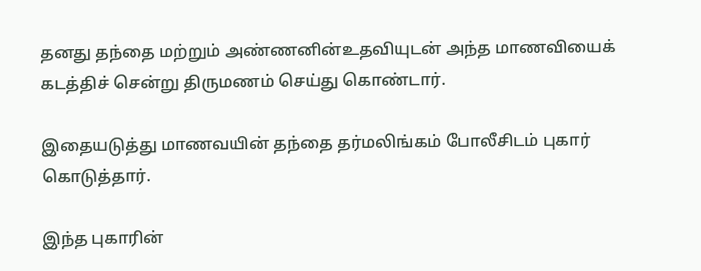தனது தந்தை மற்றும் அண்ணனின்உதவியுடன் அந்த மாணவியைக் கடத்திச் சென்று திருமணம் செய்து கொண்டார்.

இதையடுத்து மாணவயின் தந்தை தர்மலிங்கம் போலீசிடம் புகார் கொடுத்தார்.

இந்த புகாரின்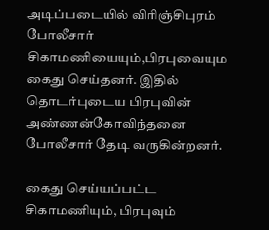அடிப்படையில் விரிஞ்சிபுரம் போலீசார் சிகாமணியையும்,பிரபுவையும கைது செய்தனர். இதில் தொடர்புடைய பிரபுவின் அண்ணன்கோவிந்தனை போலீசார் தேடி வருகின்றனர்.

கைது செய்யப்பட்ட சிகாமணியும், பிரபுவும்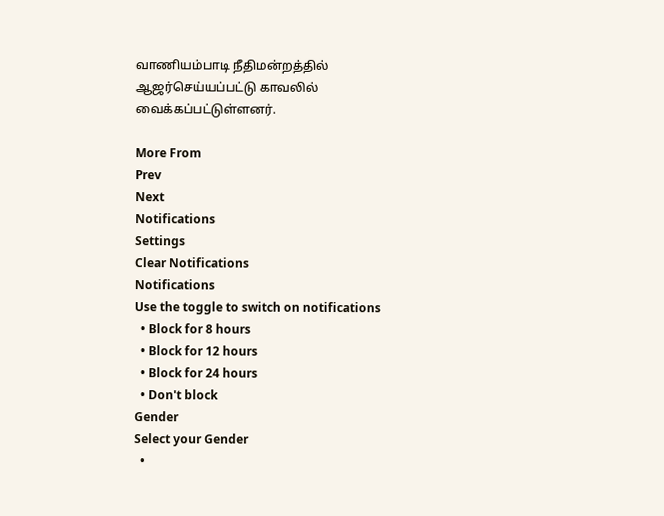வாணியம்பாடி நீதிமன்றத்தில் ஆஜர்செய்யப்பட்டு காவலில் வைக்கப்பட்டுள்ளனர்.

More From
Prev
Next
Notifications
Settings
Clear Notifications
Notifications
Use the toggle to switch on notifications
  • Block for 8 hours
  • Block for 12 hours
  • Block for 24 hours
  • Don't block
Gender
Select your Gender
  •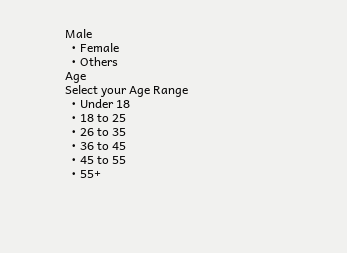Male
  • Female
  • Others
Age
Select your Age Range
  • Under 18
  • 18 to 25
  • 26 to 35
  • 36 to 45
  • 45 to 55
  • 55+